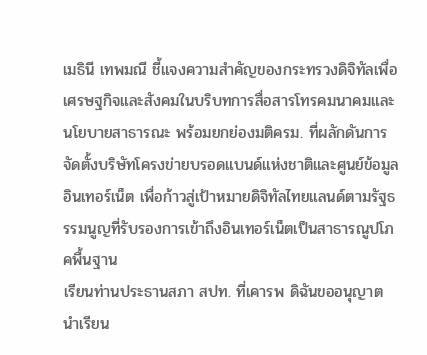เมธินี เทพมณี ชี้แจงความสำคัญของกระทรวงดิจิทัลเพื่อเศรษฐกิจและสังคมในบริบทการสื่อสารโทรคมนาคมและนโยบายสาธารณะ พร้อมยกย่องมติครม. ที่ผลักดันการจัดตั้งบริษัทโครงข่ายบรอดแบนด์แห่งชาติและศูนย์ข้อมูลอินเทอร์เน็ต เพื่อก้าวสู่เป้าหมายดิจิทัลไทยแลนด์ตามรัฐธรรมนูญที่รับรองการเข้าถึงอินเทอร์เน็ตเป็นสาธารณูปโภคพื้นฐาน
เรียนท่านประธานสภา สปท. ที่เคารพ ดิฉันขออนุญาต นำเรียน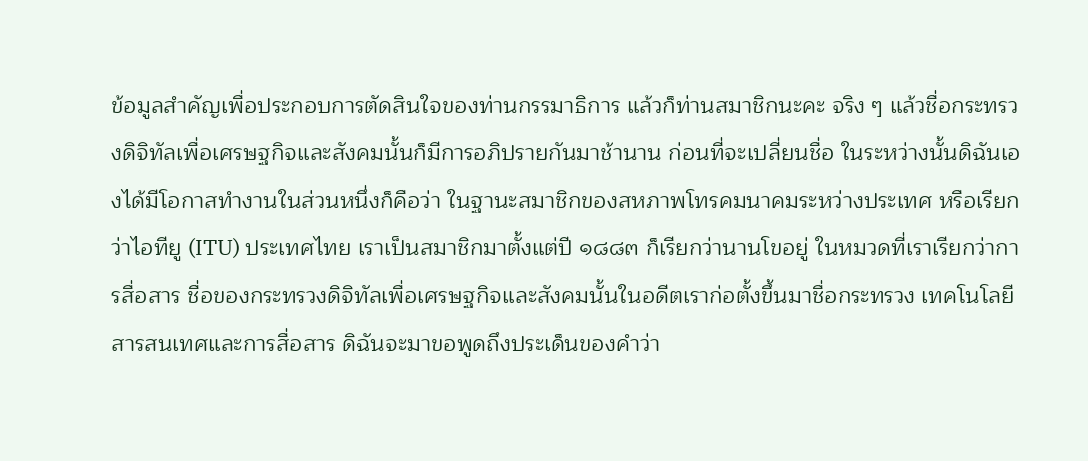ข้อมูลสำคัญเพื่อประกอบการตัดสินใจของท่านกรรมาธิการ แล้วก็ท่านสมาชิกนะคะ จริง ๆ แล้วชื่อกระทรวงดิจิทัลเพื่อเศรษฐกิจและสังคมนั้นก็มีการอภิปรายกันมาช้านาน ก่อนที่จะเปลี่ยนชื่อ ในระหว่างนั้นดิฉันเองได้มีโอกาสทำงานในส่วนหนึ่งก็คือว่า ในฐานะสมาชิกของสหภาพโทรคมนาคมระหว่างประเทศ หรือเรียกว่าไอทียู (ITU) ประเทศไทย เราเป็นสมาชิกมาตั้งแต่ปี ๑๘๘๓ ก็เรียกว่านานโขอยู่ ในหมวดที่เราเรียกว่าการสื่อสาร ชื่อของกระทรวงดิจิทัลเพื่อเศรษฐกิจและสังคมนั้นในอดีตเราก่อตั้งขึ้นมาชื่อกระทรวง เทคโนโลยีสารสนเทศและการสื่อสาร ดิฉันจะมาขอพูดถึงประเด็นของคำว่า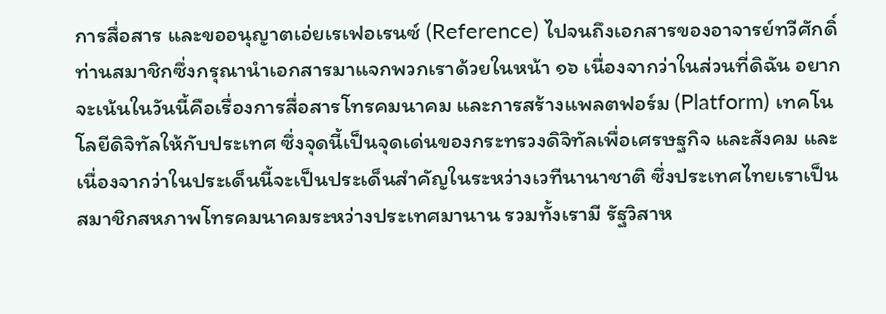การสื่อสาร และขออนุญาตเอ่ยเรเฟอเรนซ์ (Reference) ไปจนถึงเอกสารของอาจารย์ทวีศักดิ์ ท่านสมาชิกซึ่งกรุณานำเอกสารมาแจกพวกเราด้วยในหน้า ๑๖ เนื่องจากว่าในส่วนที่ดิฉัน อยากจะเน้นในวันนี้คือเรื่องการสื่อสารโทรคมนาคม และการสร้างแพลตฟอร์ม (Platform) เทคโนโลยีดิจิทัลให้กับประเทศ ซึ่งจุดนี้เป็นจุดเด่นของกระทรวงดิจิทัลเพื่อเศรษฐกิจ และสังคม และเนื่องจากว่าในประเด็นนี้จะเป็นประเด็นสำคัญในระหว่างเวทีนานาชาติ ซึ่งประเทศไทยเราเป็นสมาชิกสหภาพโทรคมนาคมระหว่างประเทศมานาน รวมทั้งเรามี รัฐวิสาห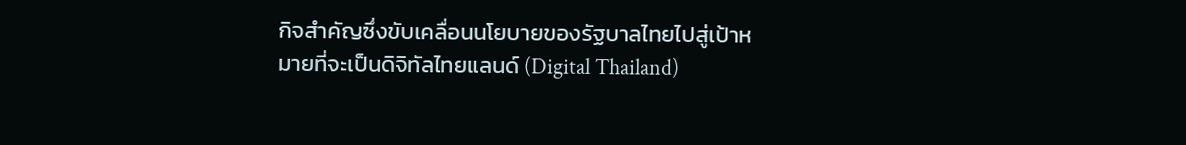กิจสำคัญซึ่งขับเคลื่อนนโยบายของรัฐบาลไทยไปสู่เป้าหมายที่จะเป็นดิจิทัลไทยแลนด์ (Digital Thailand)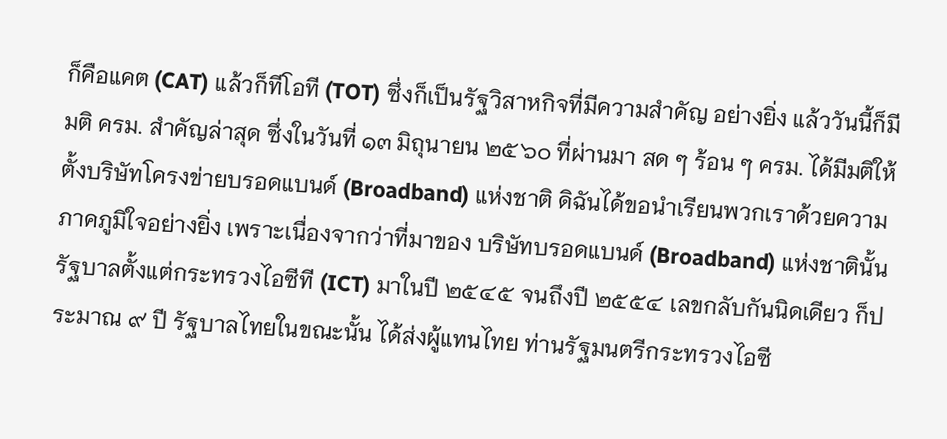ก็คือแคต (CAT) แล้วก็ทีโอที (TOT) ซึ่งก็เป็นรัฐวิสาหกิจที่มีความสำคัญ อย่างยิ่ง แล้ววันนี้ก็มีมติ ครม. สำคัญล่าสุด ซึ่งในวันที่ ๑๓ มิถุนายน ๒๕๖๐ ที่ผ่านมา สด ๆ ร้อน ๆ ครม. ได้มีมติให้ตั้งบริษัทโครงข่ายบรอดแบนด์ (Broadband) แห่งชาติ ดิฉันได้ขอนำเรียนพวกเราด้วยความภาคภูมิใจอย่างยิ่ง เพราะเนื่องจากว่าที่มาของ บริษัทบรอดแบนด์ (Broadband) แห่งชาตินั้น รัฐบาลตั้งแต่กระทรวงไอซีที (ICT) มาในปี ๒๕๔๕ จนถึงปี ๒๕๕๔ เลขกลับกันนิดเดียว ก็ประมาณ ๙ ปี รัฐบาลไทยในขณะนั้น ได้ส่งผู้แทนไทย ท่านรัฐมนตรีกระทรวงไอซี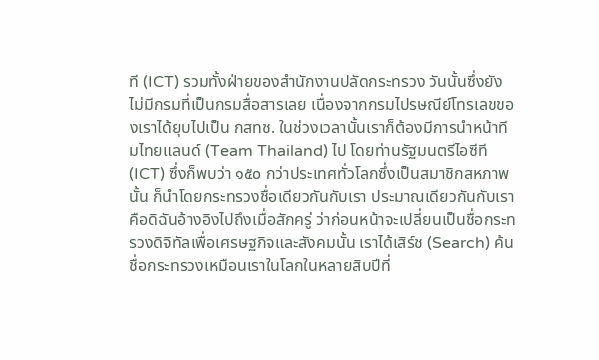ที (ICT) รวมทั้งฝ่ายของสำนักงานปลัดกระทรวง วันนั้นซึ่งยังไม่มีกรมที่เป็นกรมสื่อสารเลย เนื่องจากกรมไปรษณีย์โทรเลขของเราได้ยุบไปเป็น กสทช. ในช่วงเวลานั้นเราก็ต้องมีการนำหน้าทีมไทยแลนด์ (Team Thailand) ไป โดยท่านรัฐมนตรีไอซีที (ICT) ซึ่งก็พบว่า ๑๕๐ กว่าประเทศทั่วโลกซึ่งเป็นสมาชิกสหภาพนั้น ก็นำโดยกระทรวงชื่อเดียวกันกับเรา ประมาณเดียวกันกับเรา คือดิฉันอ้างอิงไปถึงเมื่อสักครู่ ว่าก่อนหน้าจะเปลี่ยนเป็นชื่อกระทรวงดิจิทัลเพื่อเศรษฐกิจและสังคมนั้น เราได้เสิร์ช (Search) ค้นชื่อกระทรวงเหมือนเราในโลกในหลายสิบปีที่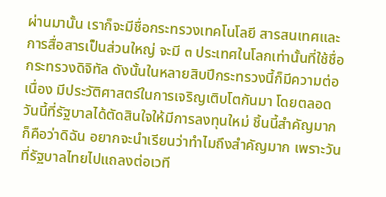ผ่านมานั้น เราก็จะมีชื่อกระทรวงเทคโนโลยี สารสนเทศและการสื่อสารเป็นส่วนใหญ่ จะมี ๓ ประเทศในโลกเท่านั้นที่ใช้ชื่อกระทรวงดิจิทัล ดังนั้นในหลายสิบปีกระทรวงนี้ก็มีความต่อเนื่อง มีประวัติศาสตร์ในการเจริญเติบโตกันมา โดยตลอด วันนี้ที่รัฐบาลได้ตัดสินใจให้มีการลงทุนใหม่ ชิ้นนี้สำคัญมาก ก็คือว่าดิฉัน อยากจะนำเรียนว่าทำไมถึงสำคัญมาก เพราะวันที่รัฐบาลไทยไปแถลงต่อเวที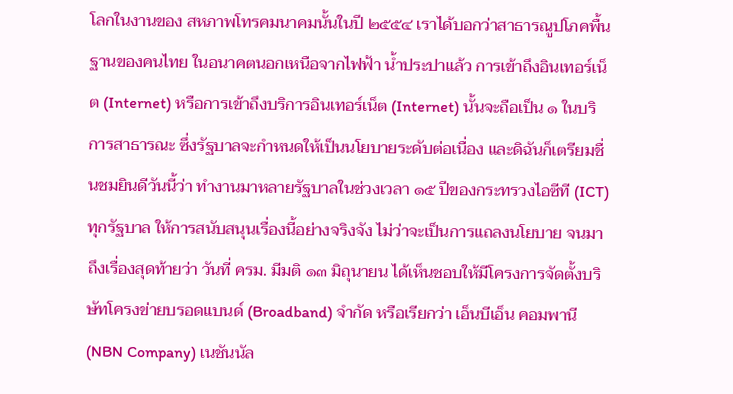โลกในงานของ สหภาพโทรคมนาคมนั้นในปี ๒๕๕๔ เราได้บอกว่าสาธารณูปโภคพื้นฐานของคนไทย ในอนาคตนอกเหนือจากไฟฟ้า น้ำประปาแล้ว การเข้าถึงอินเทอร์เน็ต (Internet) หรือการเข้าถึงบริการอินเทอร์เน็ต (Internet) นั้นจะถือเป็น ๑ ในบริการสาธารณะ ซึ่งรัฐบาลจะกำหนดให้เป็นนโยบายระดับต่อเนื่อง และดิฉันก็เตรียมชื่นชมยินดีวันนี้ว่า ทำงานมาหลายรัฐบาลในช่วงเวลา ๑๕ ปีของกระทรวงไอซีที (ICT) ทุกรัฐบาล ให้การสนับสนุนเรื่องนี้อย่างจริงจัง ไม่ว่าจะเป็นการแถลงนโยบาย จนมาถึงเรื่องสุดท้ายว่า วันที่ ครม. มีมติ ๑๓ มิถุนายน ได้เห็นชอบให้มีโครงการจัดตั้งบริษัทโครงข่ายบรอดแบนด์ (Broadband) จำกัด หรือเรียกว่า เอ็นบีเอ็น คอมพานี (NBN Company) เนชันนัล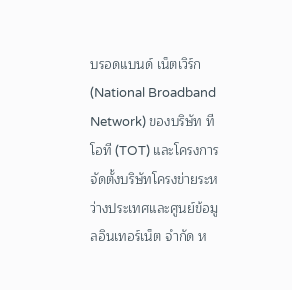บรอดแบนด์ เน็ตเวิร์ก (National Broadband Network) ของบริษัท ทีโอที (TOT) และโครงการจัดตั้งบริษัทโครงข่ายระหว่างประเทศและศูนย์ข้อมูลอินเทอร์เน็ต จำกัด ห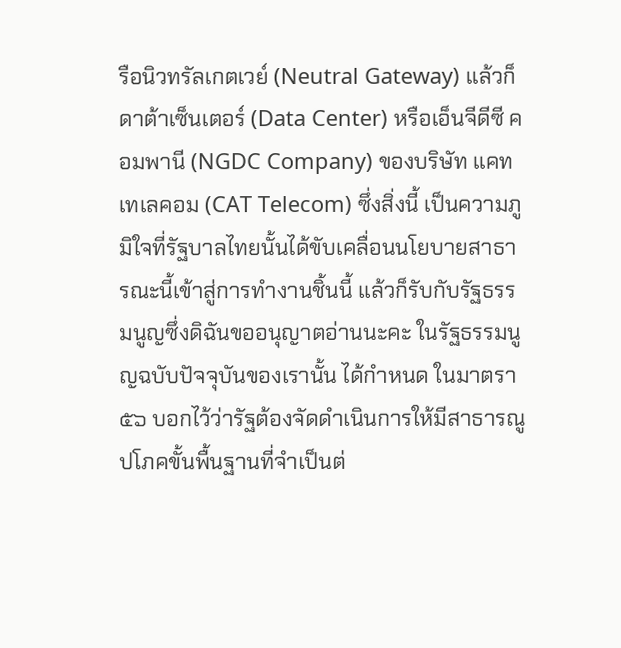รือนิวทรัลเกตเวย์ (Neutral Gateway) แล้วก็ดาต้าเซ็นเตอร์ (Data Center) หรือเอ็นจีดีซี คอมพานี (NGDC Company) ของบริษัท แคท เทเลคอม (CAT Telecom) ซึ่งสิ่งนี้ เป็นความภูมิใจที่รัฐบาลไทยนั้นได้ขับเคลื่อนนโยบายสาธารณะนี้เข้าสู่การทำงานชิ้นนี้ แล้วก็รับกับรัฐธรรมนูญซึ่งดิฉันขออนุญาตอ่านนะคะ ในรัฐธรรมนูญฉบับปัจจุบันของเรานั้น ได้กำหนด ในมาตรา ๕๖ บอกไว้ว่ารัฐต้องจัดดำเนินการให้มีสาธารณูปโภคขั้นพื้นฐานที่จำเป็นต่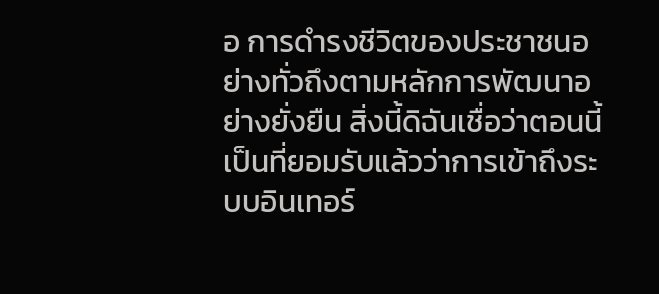อ การดำรงชีวิตของประชาชนอย่างทั่วถึงตามหลักการพัฒนาอย่างยั่งยืน สิ่งนี้ดิฉันเชื่อว่าตอนนี้ เป็นที่ยอมรับแล้วว่าการเข้าถึงระบบอินเทอร์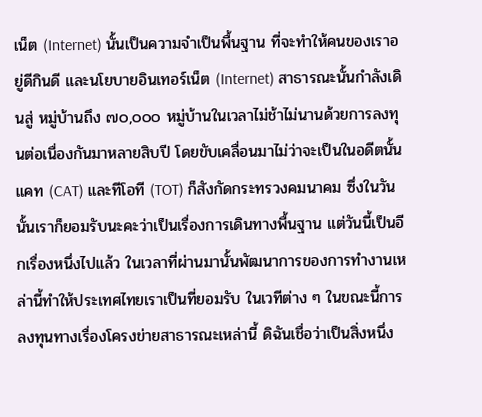เน็ต (Internet) นั้นเป็นความจำเป็นพื้นฐาน ที่จะทำให้คนของเราอยู่ดีกินดี และนโยบายอินเทอร์เน็ต (Internet) สาธารณะนั้นกำลังเดินสู่ หมู่บ้านถึง ๗๐,๐๐๐ หมู่บ้านในเวลาไม่ช้าไม่นานด้วยการลงทุนต่อเนื่องกันมาหลายสิบปี โดยขับเคลื่อนมาไม่ว่าจะเป็นในอดีตนั้น แคท (CAT) และทีโอที (TOT) ก็สังกัดกระทรวงคมนาคม ซึ่งในวันนั้นเราก็ยอมรับนะคะว่าเป็นเรื่องการเดินทางพื้นฐาน แต่วันนี้เป็นอีกเรื่องหนึ่งไปแล้ว ในเวลาที่ผ่านมานั้นพัฒนาการของการทำงานเหล่านี้ทำให้ประเทศไทยเราเป็นที่ยอมรับ ในเวทีต่าง ๆ ในขณะนี้การลงทุนทางเรื่องโครงข่ายสาธารณะเหล่านี้ ดิฉันเชื่อว่าเป็นสิ่งหนึ่ง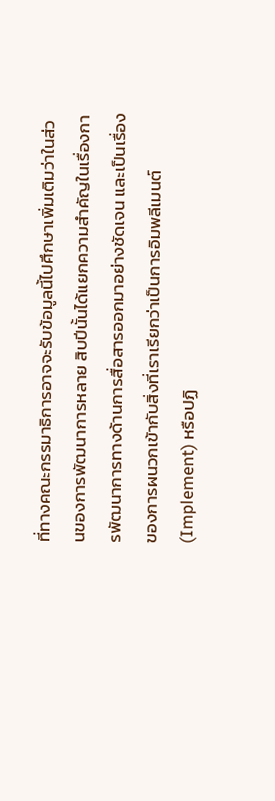ที่ทางคณะกรรมาธิการอาจจะรับข้อมูลนี้ไปศึกษาเพิ่มเติมว่าในส่วนของการพัฒนาการหลาย สิบปีนั้นได้แยกความสำคัญในเรื่องการพัฒนาการทางด้านการสื่อสารออกมาอย่างชัดเจน และเป็นเรื่องของการผนวกเข้ากับสิ่งที่เราเรียกว่าเป็นการอิมพลีเมนต์ (Implement) หรือปฏิ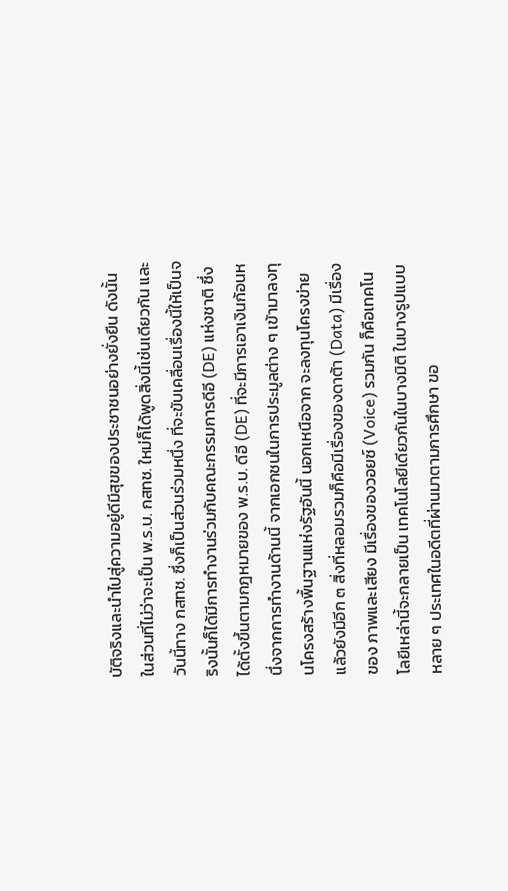บัติจริงและนำไปสู่ความอยู่ดีมีสุขของประชาชนอย่างยั่งยืน ดังนั้นในส่วนที่ไม่ว่าจะเป็น พ.ร.บ. กสทช. ใหม่ก็ได้พูดสิ่งนี้เช่นเดียวกัน และวันนี้ทาง กสทช. ซึ่งก็เป็นส่วนร่วมหนึ่ง ที่จะขับเคลื่อนเรื่องนี้ให้เป็นจริงนั้นก็ได้มีการทำงานร่วมกับคณะกรรมการดีอี (DE) แห่งชาติ ซึ่งได้ตั้งขึ้นตามกฎหมายของ พ.ร.บ. ดีอี (DE) ที่จะมีการเอาเงินก้อนหนึ่งจากการทำงานด้านนี้ จากเอกชนในการประมูลต่าง ๆ เข้ามาลงทุนโครงสร้างพื้นฐานแห่งรัฐอันนี้ นอกเหนือจาก จะลงทุนโครงข่ายแล้วยังมีอีก ๓ สิ่งที่หลอมรวมก็คือมีเรื่องของดาต้า (Data) มีเรื่องของ ภาพและเสียง มีเรื่องของวอยซ์ (Voice) รวมกัน ก็คือเทคโนโลยีเหล่านี้จะกลายเป็น เทคโนโลยีเดียวกันในบางมิติ ในบางรูปแบบ หลาย ๆ ประเทศในอดีตที่ผ่านมาตามการศึกษา ขอ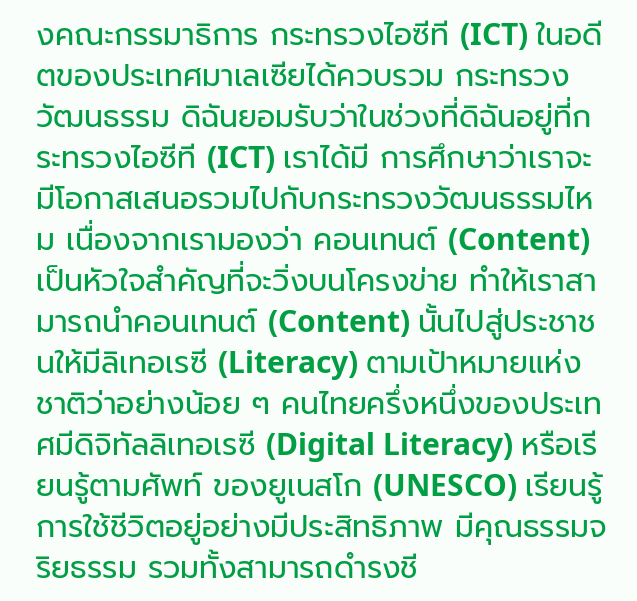งคณะกรรมาธิการ กระทรวงไอซีที (ICT) ในอดีตของประเทศมาเลเซียได้ควบรวม กระทรวงวัฒนธรรม ดิฉันยอมรับว่าในช่วงที่ดิฉันอยู่ที่กระทรวงไอซีที (ICT) เราได้มี การศึกษาว่าเราจะมีโอกาสเสนอรวมไปกับกระทรวงวัฒนธรรมไหม เนื่องจากเรามองว่า คอนเทนต์ (Content) เป็นหัวใจสำคัญที่จะวิ่งบนโครงข่าย ทำให้เราสามารถนำคอนเทนต์ (Content) นั้นไปสู่ประชาชนให้มีลิเทอเรซี (Literacy) ตามเป้าหมายแห่งชาติว่าอย่างน้อย ๆ คนไทยครึ่งหนึ่งของประเทศมีดิจิทัลลิเทอเรซี (Digital Literacy) หรือเรียนรู้ตามศัพท์ ของยูเนสโก (UNESCO) เรียนรู้การใช้ชีวิตอยู่อย่างมีประสิทธิภาพ มีคุณธรรมจริยธรรม รวมทั้งสามารถดำรงชี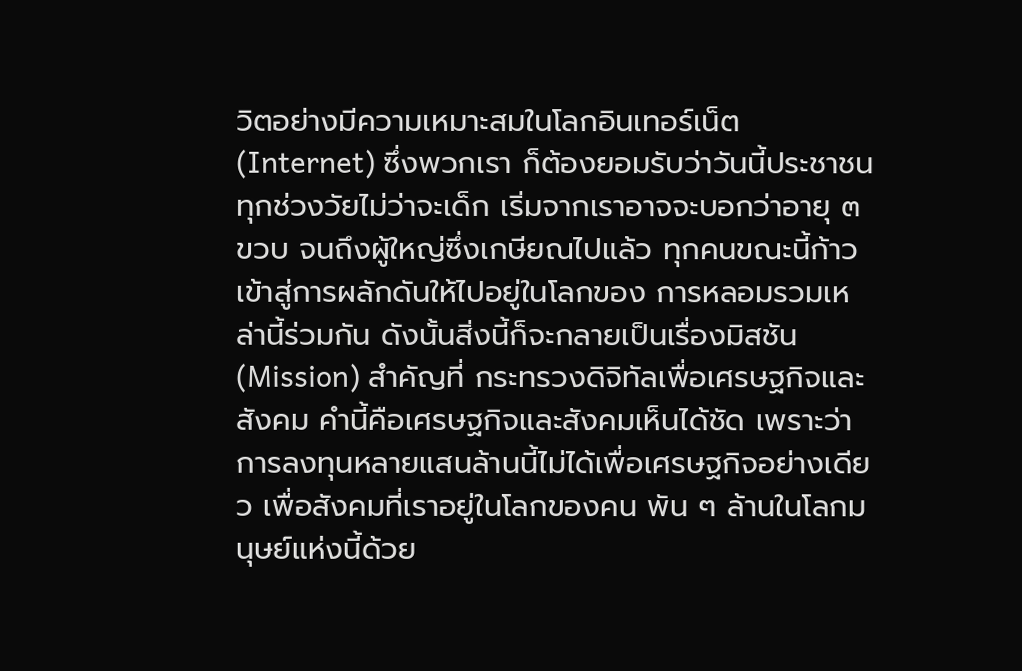วิตอย่างมีความเหมาะสมในโลกอินเทอร์เน็ต (Internet) ซึ่งพวกเรา ก็ต้องยอมรับว่าวันนี้ประชาชนทุกช่วงวัยไม่ว่าจะเด็ก เริ่มจากเราอาจจะบอกว่าอายุ ๓ ขวบ จนถึงผู้ใหญ่ซึ่งเกษียณไปแล้ว ทุกคนขณะนี้ก้าวเข้าสู่การผลักดันให้ไปอยู่ในโลกของ การหลอมรวมเหล่านี้ร่วมกัน ดังนั้นสิ่งนี้ก็จะกลายเป็นเรื่องมิสชัน (Mission) สำคัญที่ กระทรวงดิจิทัลเพื่อเศรษฐกิจและสังคม คำนี้คือเศรษฐกิจและสังคมเห็นได้ชัด เพราะว่า การลงทุนหลายแสนล้านนี้ไม่ได้เพื่อเศรษฐกิจอย่างเดียว เพื่อสังคมที่เราอยู่ในโลกของคน พัน ๆ ล้านในโลกมนุษย์แห่งนี้ด้วย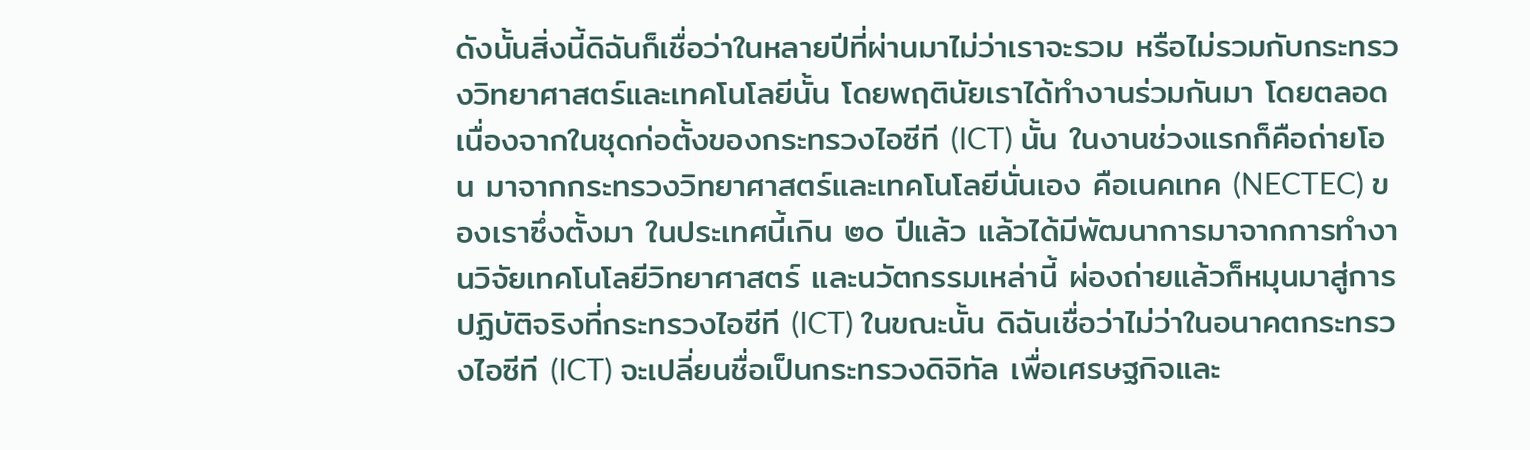ดังนั้นสิ่งนี้ดิฉันก็เชื่อว่าในหลายปีที่ผ่านมาไม่ว่าเราจะรวม หรือไม่รวมกับกระทรวงวิทยาศาสตร์และเทคโนโลยีนั้น โดยพฤตินัยเราได้ทำงานร่วมกันมา โดยตลอด เนื่องจากในชุดก่อตั้งของกระทรวงไอซีที (ICT) นั้น ในงานช่วงแรกก็คือถ่ายโอน มาจากกระทรวงวิทยาศาสตร์และเทคโนโลยีนั่นเอง คือเนคเทค (NECTEC) ของเราซึ่งตั้งมา ในประเทศนี้เกิน ๒๐ ปีแล้ว แล้วได้มีพัฒนาการมาจากการทำงานวิจัยเทคโนโลยีวิทยาศาสตร์ และนวัตกรรมเหล่านี้ ผ่องถ่ายแล้วก็หมุนมาสู่การปฏิบัติจริงที่กระทรวงไอซีที (ICT) ในขณะนั้น ดิฉันเชื่อว่าไม่ว่าในอนาคตกระทรวงไอซีที (ICT) จะเปลี่ยนชื่อเป็นกระทรวงดิจิทัล เพื่อเศรษฐกิจและ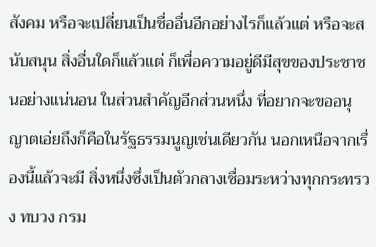สังคม หรือจะเปลี่ยนเป็นชื่ออื่นอีกอย่างไรก็แล้วแต่ หรือจะสนับสนุน สิ่งอื่นใดก็แล้วแต่ ก็เพื่อความอยู่ดีมีสุขของประชาชนอย่างแน่นอน ในส่วนสำคัญอีกส่วนหนึ่ง ที่อยากจะขออนุญาตเอ่ยถึงก็คือในรัฐธรรมนูญเช่นเดียวกัน นอกเหนือจากเรื่องนี้แล้วจะมี สิ่งหนึ่งซึ่งเป็นตัวกลางเชื่อมระหว่างทุกกระทรวง ทบวง กรม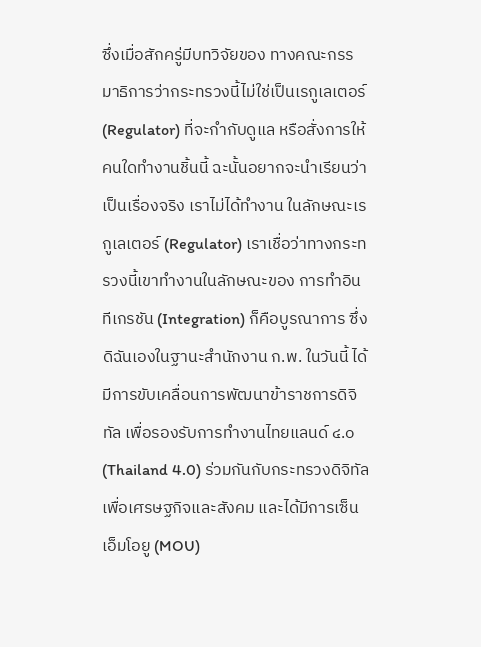ซึ่งเมื่อสักครู่มีบทวิจัยของ ทางคณะกรรมาธิการว่ากระทรวงนี้ไม่ใช่เป็นเรกูเลเตอร์ (Regulator) ที่จะกำกับดูแล หรือสั่งการให้คนใดทำงานชิ้นนี้ ฉะนั้นอยากจะนำเรียนว่าเป็นเรื่องจริง เราไม่ได้ทำงาน ในลักษณะเรกูเลเตอร์ (Regulator) เราเชื่อว่าทางกระทรวงนี้เขาทำงานในลักษณะของ การทำอินทีเกรชัน (Integration) ก็คือบูรณาการ ซึ่งดิฉันเองในฐานะสำนักงาน ก.พ. ในวันนี้ ได้มีการขับเคลื่อนการพัฒนาข้าราชการดิจิทัล เพื่อรองรับการทำงานไทยแลนด์ ๔.๐ (Thailand 4.0) ร่วมกันกับกระทรวงดิจิทัลเพื่อเศรษฐกิจและสังคม และได้มีการเซ็น เอ็มโอยู (MOU)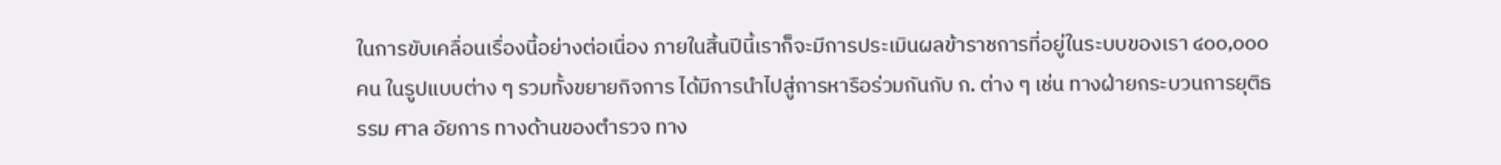ในการขับเคลื่อนเรื่องนี้อย่างต่อเนื่อง ภายในสิ้นปีนี้เราก็จะมีการประเมินผลข้าราชการที่อยู่ในระบบของเรา ๔๐๐,๐๐๐ คน ในรูปแบบต่าง ๆ รวมทั้งขยายกิจการ ได้มีการนำไปสู่การหารือร่วมกันกับ ก. ต่าง ๆ เช่น ทางฝ่ายกระบวนการยุติธรรม ศาล อัยการ ทางด้านของตำรวจ ทาง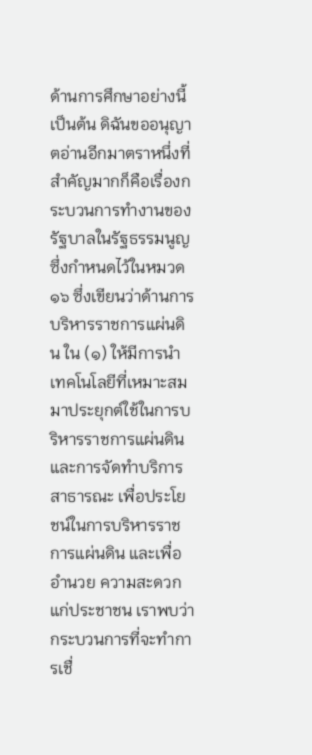ด้านการศึกษาอย่างนี้ เป็นต้น ดิฉันขออนุญาตอ่านอีกมาตราหนึ่งที่สำคัญมากก็คือเรื่องกระบวนการทำงานของ รัฐบาลในรัฐธรรมนูญซึ่งกำหนดไว้ในหมวด ๑๖ ซึ่งเขียนว่าด้านการบริหารราชการแผ่นดิน ใน (๑) ให้มีการนำเทคโนโลยีที่เหมาะสมมาประยุกต์ใช้ในการบริหารราชการแผ่นดิน และการจัดทำบริการสาธารณะ เพื่อประโยชน์ในการบริหารราชการแผ่นดิน และเพื่ออำนวย ความสะดวกแก่ประชาชน เราพบว่ากระบวนการที่จะทำการเชื่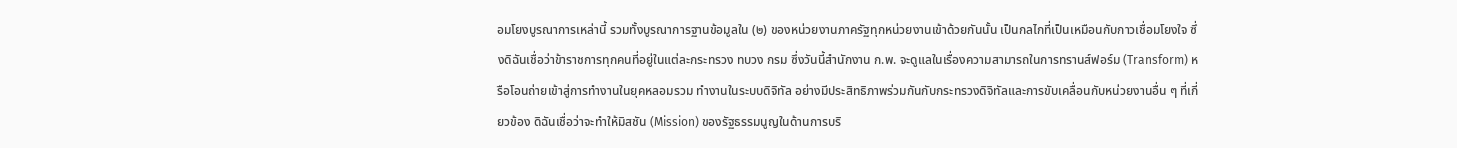อมโยงบูรณาการเหล่านี้ รวมทั้งบูรณาการฐานข้อมูลใน (๒) ของหน่วยงานภาครัฐทุกหน่วยงานเข้าด้วยกันนั้น เป็นกลไกที่เป็นเหมือนกับกาวเชื่อมโยงใจ ซึ่งดิฉันเชื่อว่าข้าราชการทุกคนที่อยู่ในแต่ละกระทรวง ทบวง กรม ซึ่งวันนี้สำนักงาน ก.พ. จะดูแลในเรื่องความสามารถในการทรานส์ฟอร์ม (Transform) หรือโอนถ่ายเข้าสู่การทำงานในยุคหลอมรวม ทำงานในระบบดิจิทัล อย่างมีประสิทธิภาพร่วมกันกับกระทรวงดิจิทัลและการขับเคลื่อนกับหน่วยงานอื่น ๆ ที่เกี่ยวข้อง ดิฉันเชื่อว่าจะทำให้มิสชัน (Mission) ของรัฐธรรมนูญในด้านการบริ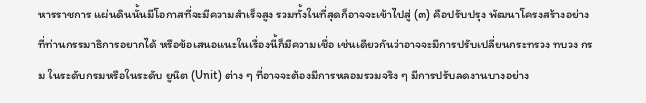หารราชการ แผ่นดินนั้นมีโอกาสที่จะมีความสำเร็จสูง รวมทั้งในที่สุดก็อาจจะเข้าไปสู่ (๓) คือปรับปรุง พัฒนาโครงสร้างอย่างที่ท่านกรรมาธิการอยากได้ หรือข้อเสนอแนะในเรื่องนี้ก็มีความเชื่อ เช่นเดียวกันว่าอาจจะมีการปรับเปลี่ยนกระทรวง ทบวง กรม ในระดับกรมหรือในระดับ ยูนิต (Unit) ต่าง ๆ ที่อาจจะต้องมีการหลอมรวมจริง ๆ มีการปรับลดงานบางอย่าง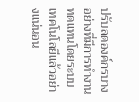ปรับลดองค์กรบางอย่างที่มีการทำงานทดแทนโดยระบบเทคโนโลยีแล้วอย่างแน่นอน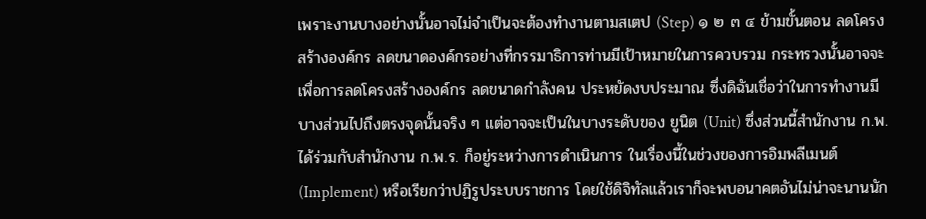เพราะงานบางอย่างนั้นอาจไม่จำเป็นจะต้องทำงานตามสเตป (Step) ๑ ๒ ๓ ๔ ข้ามขั้นตอน ลดโครงสร้างองค์กร ลดขนาดองค์กรอย่างที่กรรมาธิการท่านมีเป้าหมายในการควบรวม กระทรวงนั้นอาจจะเพื่อการลดโครงสร้างองค์กร ลดขนาดกำลังคน ประหยัดงบประมาณ ซึ่งดิฉันเชื่อว่าในการทำงานมีบางส่วนไปถึงตรงจุดนั้นจริง ๆ แต่อาจจะเป็นในบางระดับของ ยูนิต (Unit) ซึ่งส่วนนี้สำนักงาน ก.พ. ได้ร่วมกับสำนักงาน ก.พ.ร. ก็อยู่ระหว่างการดำเนินการ ในเรื่องนี้ในช่วงของการอิมพลีเมนต์ (Implement) หรือเรียกว่าปฏิรูประบบราชการ โดยใช้ดิจิทัลแล้วเราก็จะพบอนาคตอันไม่น่าจะนานนัก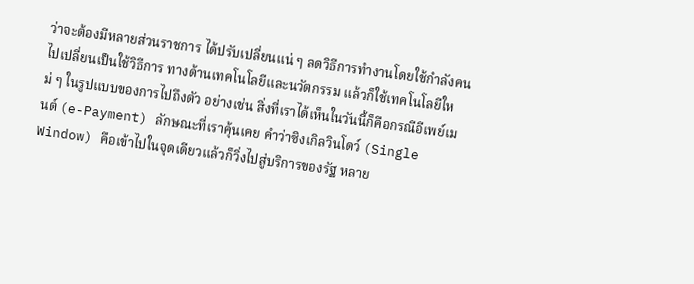ว่าจะต้องมีหลายส่วนราชการ ได้ปรับเปลี่ยนแน่ ๆ ลดวิธีการทำงานโดยใช้กำลังคนไปเปลี่ยนเป็นใช้วิธีการ ทางด้านเทคโนโลยีและนวัตกรรม แล้วก็ใช้เทคโนโลยีใหม่ ๆ ในรูปแบบของการไปถึงตัว อย่างเช่น สิ่งที่เราได้เห็นในวันนี้ก็คือกรณีอีเพย์เมนต์ (e-Payment) ลักษณะที่เราคุ้นเคย คำว่าซิงเกิลวินโดว์ (Single Window) คือเข้าไปในจุดเดียวแล้วก็วิ่งไปสู่บริการของรัฐ หลาย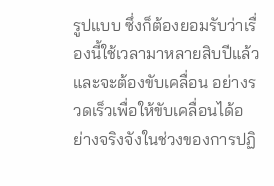รูปแบบ ซึ่งก็ต้องยอมรับว่าเรื่องนี้ใช้เวลามาหลายสิบปีแล้ว และจะต้องขับเคลื่อน อย่างรวดเร็วเพื่อให้ขับเคลื่อนได้อย่างจริงจังในช่วงของการปฏิ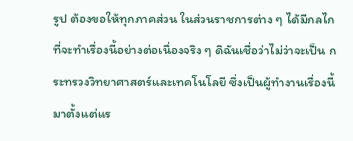รูป ต้องขอให้ทุกภาคส่วน ในส่วนราชการต่าง ๆ ได้มีกลไกที่จะทำเรื่องนี้อย่างต่อเนื่องจริง ๆ ดิฉันเชื่อว่าไม่ว่าจะเป็น กระทรวงวิทยาศาสตร์และเทคโนโลยี ซึ่งเป็นผู้ทำงานเรื่องนี้มาตั้งแต่แร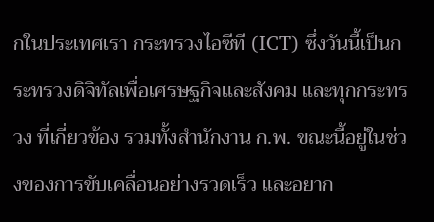กในประเทศเรา กระทรวงไอซีที (ICT) ซึ่งวันนี้เป็นกระทรวงดิจิทัลเพื่อเศรษฐกิจและสังคม และทุกกระทรวง ที่เกี่ยวข้อง รวมทั้งสำนักงาน ก.พ. ขณะนี้อยู่ในช่วงของการขับเคลื่อนอย่างรวดเร็ว และอยาก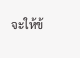จะให้ข้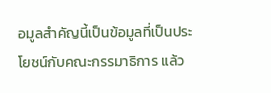อมูลสำคัญนี้เป็นข้อมูลที่เป็นประโยชน์กับคณะกรรมาธิการ แล้ว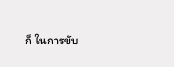ก็ ในการขับ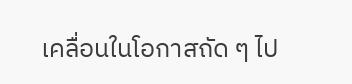เคลื่อนในโอกาสถัด ๆ ไป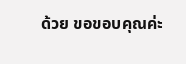ด้วย ขอขอบคุณค่ะ